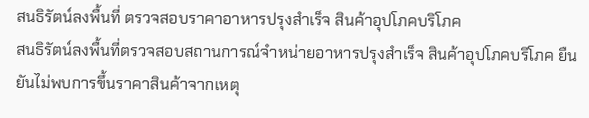สนธิรัตน์ลงพื้นที่ ตรวจสอบราคาอาหารปรุงสำเร็จ สินค้าอุปโภคบริโภค
สนธิรัตน์ลงพื้นที่ตรวจสอบสถานการณ์จำหน่ายอาหารปรุงสำเร็จ สินค้าอุปโภคบริโภค ยืนยันไม่พบการขึ้นราคาสินค้าจากเหตุ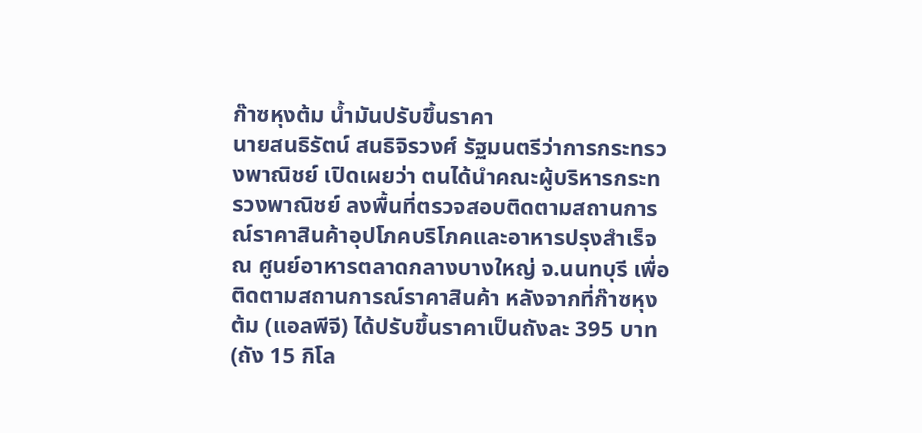ก๊าซหุงต้ม น้ำมันปรับขึ้นราคา
นายสนธิรัตน์ สนธิจิรวงศ์ รัฐมนตรีว่าการกระทรวงพาณิชย์ เปิดเผยว่า ตนได้นำคณะผู้บริหารกระทรวงพาณิชย์ ลงพื้นที่ตรวจสอบติดตามสถานการณ์ราคาสินค้าอุปโภคบริโภคและอาหารปรุงสำเร็จ ณ ศูนย์อาหารตลาดกลางบางใหญ่ จ.นนทบุรี เพื่อติดตามสถานการณ์ราคาสินค้า หลังจากที่ก๊าซหุงต้ม (แอลพีจี) ได้ปรับขึ้นราคาเป็นถังละ 395 บาท (ถัง 15 กิโล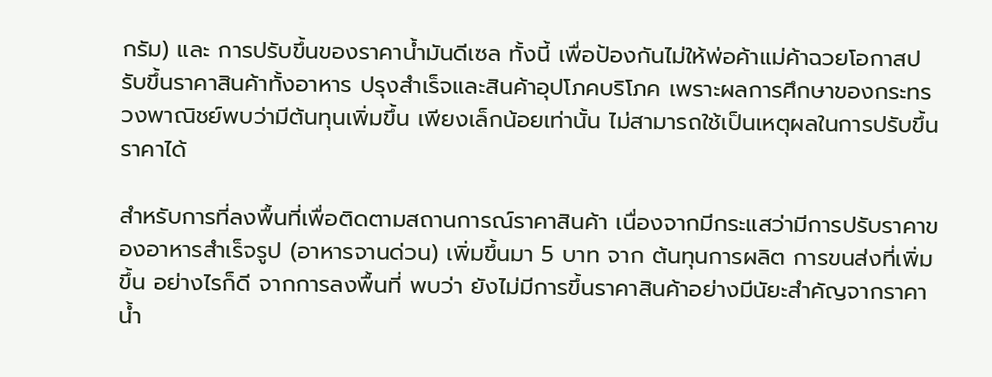กรัม) และ การปรับขึ้นของราคาน้ำมันดีเซล ทั้งนี้ เพื่อป้องกันไม่ให้พ่อค้าแม่ค้าฉวยโอกาสปรับขึ้นราคาสินค้าทั้งอาหาร ปรุงสำเร็จและสินค้าอุปโภคบริโภค เพราะผลการศึกษาของกระทรวงพาณิชย์พบว่ามีต้นทุนเพิ่มขึ้น เพียงเล็กน้อยเท่านั้น ไม่สามารถใช้เป็นเหตุผลในการปรับขึ้นราคาได้

สำหรับการที่ลงพื้นที่เพื่อติดตามสถานการณ์ราคาสินค้า เนื่องจากมีกระแสว่ามีการปรับราคาของอาหารสำเร็จรูป (อาหารจานด่วน) เพิ่มขึ้นมา 5 บาท จาก ต้นทุนการผลิต การขนส่งที่เพิ่มขึ้น อย่างไรก็ดี จากการลงพื้นที่ พบว่า ยังไม่มีการขึ้นราคาสินค้าอย่างมีนัยะสำคัญจากราคาน้ำ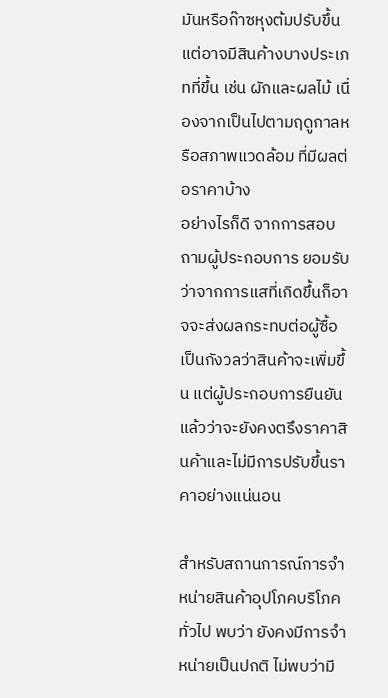มันหรือก๊าซหุงต้มปรับขึ้น แต่อาจมีสินค้างบางประเภทที่ขึ้น เช่น ผักและผลไม้ เนื่องจากเป็นไปตามฤดูกาลหรือสภาพแวดล้อม ที่มีผลต่อราคาบ้าง
อย่างไรก็ดี จากการสอบถามผู้ประกอบการ ยอมรับว่าจากการแสที่เกิดขึ้นก็อาจจะส่งผลกระทบต่อผู้ซื้อเป็นกังวลว่าสินค้าจะเพิ่มขึ้น แต่ผู้ประกอบการยืนยันแล้วว่าจะยังคงตรึงราคาสินค้าและไม่มีการปรับขึ้นราคาอย่างแน่นอน

สำหรับสถานการณ์การจำหน่ายสินค้าอุปโภคบริโภคทั่วไป พบว่า ยังคงมีการจำหน่ายเป็นปกติ ไม่พบว่ามี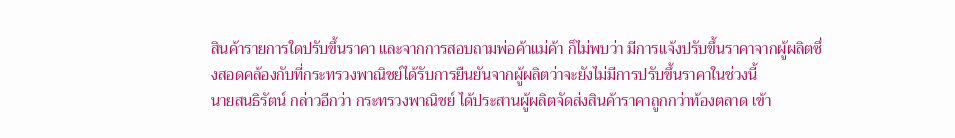สินค้ารายการใดปรับขึ้นราคา และจากการสอบถามพ่อค้าแม่ค้า ก็ไม่พบว่า มีการแจ้งปรับขึ้นราคาจากผู้ผลิตซึ่งสอดคล้องกับที่กระทรวงพาณิชย์ได้รับการยืนยันจากผู้ผลิตว่าจะยังไม่มีการปรับขึ้นราคาในช่วงนี้
นายสนธิรัตน์ กล่าวอีกว่า กระทรวงพาณิชย์ ได้ประสานผู้ผลิตจัดส่งสินค้าราคาถูกกว่าท้องตลาด เข้า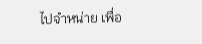ไปจำหน่าย เพื่อ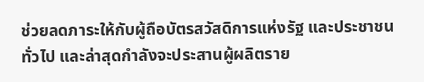ช่วยลดภาระให้กับผู้ถือบัตรสวัสดิการแห่งรัฐ และประชาชนทั่วไป และล่าสุดกำลังจะประสานผู้ผลิตราย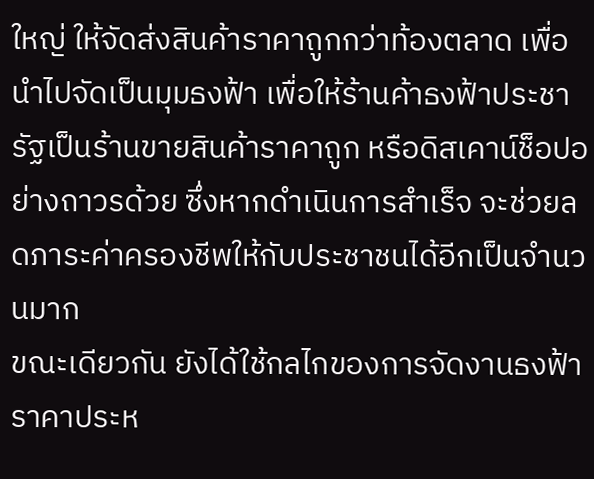ใหญ่ ให้จัดส่งสินค้าราคาถูกกว่าท้องตลาด เพื่อนำไปจัดเป็นมุมธงฟ้า เพื่อให้ร้านค้าธงฟ้าประชารัฐเป็นร้านขายสินค้าราคาถูก หรือดิสเคาน์ช็อปอย่างถาวรด้วย ซึ่งหากดำเนินการสำเร็จ จะช่วยลดภาระค่าครองชีพให้กับประชาชนได้อีกเป็นจำนวนมาก
ขณะเดียวกัน ยังได้ใช้กลไกของการจัดงานธงฟ้าราคาประห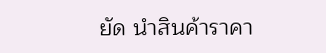ยัด นำสินค้าราคา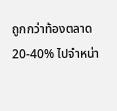ถูกกว่าท้องตลาด 20-40% ไปจำหน่า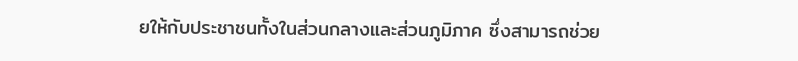ยให้กับประชาชนทั้งในส่วนกลางและส่วนภูมิภาค ซึ่งสามารถช่วย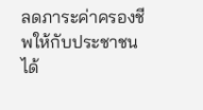ลดภาระค่าครองชีพให้กับประชาชนได้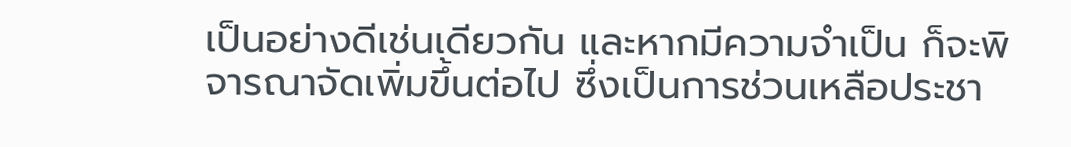เป็นอย่างดีเช่นเดียวกัน และหากมีความจำเป็น ก็จะพิจารณาจัดเพิ่มขึ้นต่อไป ซึ่งเป็นการช่วนเหลือประชา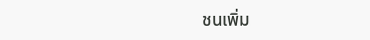ชนเพิ่ม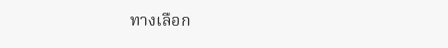ทางเลือก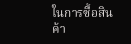ในการซื้อสินค้า